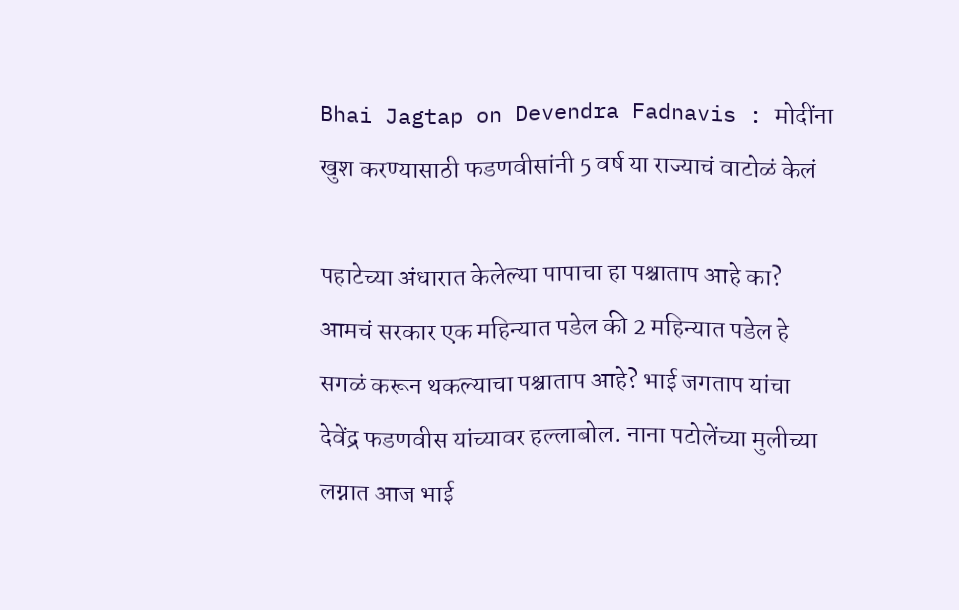Bhai Jagtap on Devendra Fadnavis : मोदींना खुश करण्यासाठी फडणवीसांनी 5 वर्ष या राज्याचं वाटोळं केलं

पहाटेच्या अंधारात केलेल्या पापाचा हा पश्चाताप आहे का? आमचं सरकार एक महिन्यात पडेल की 2 महिन्यात पडेल हे सगळं करून थकल्याचा पश्चाताप आहे? भाई जगताप यांचा देवेंद्र फडणवीस यांच्यावर हल्लाबोल. नाना पटोलेंच्या मुलीच्या लग्नात आज भाई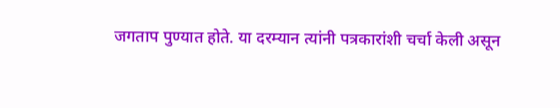जगताप पुण्यात होते. या दरम्यान त्यांनी पत्रकारांशी चर्चा केली असून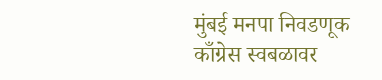मुंबई मनपा निवडणूक काँग्रेस स्वबळावर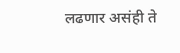लढणार असंही ते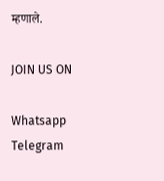म्हणाले.

JOIN US ON

Whatsapp
Telegram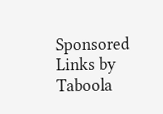Sponsored Links by Taboola